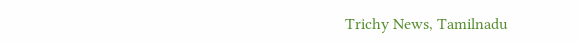Trichy News, Tamilnadu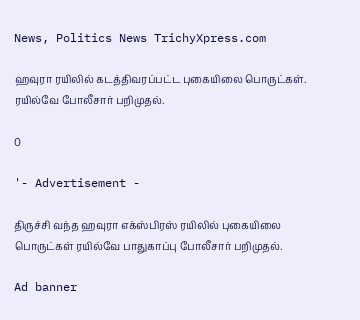News, Politics News TrichyXpress.com

ஹவுரா ரயிலில் கடத்திவரப்பட்ட புகையிலை பொருட்கள். ரயில்வே போலீசார் பறிமுதல்.

0

'- Advertisement -

திருச்சி வந்த ஹவுரா எக்ஸ்பிரஸ் ரயிலில் புகையிலை பொருட்கள் ரயில்வே பாதுகாப்பு போலீசார் பறிமுதல்.

Ad banner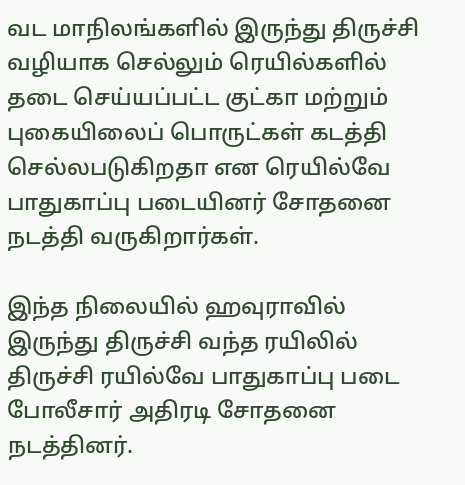வட மாநிலங்களில் இருந்து திருச்சி வழியாக செல்லும் ரெயில்களில் தடை செய்யப்பட்ட குட்கா மற்றும் புகையிலைப் பொருட்கள் கடத்தி செல்லபடுகிறதா என ரெயில்வே பாதுகாப்பு படையினர் சோதனை நடத்தி வருகிறார்கள்.

இந்த நிலையில் ஹவுராவில் இருந்து திருச்சி வந்த ரயிலில் திருச்சி ரயில்வே பாதுகாப்பு படை போலீசார் அதிரடி சோதனை நடத்தினர்.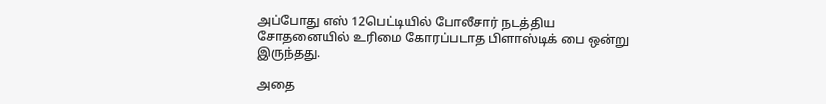அப்போது எஸ் 12பெட்டியில் போலீசார் நடத்திய சோதனையில் உரிமை கோரப்படாத பிளாஸ்டிக் பை ஒன்று இருந்தது.

அதை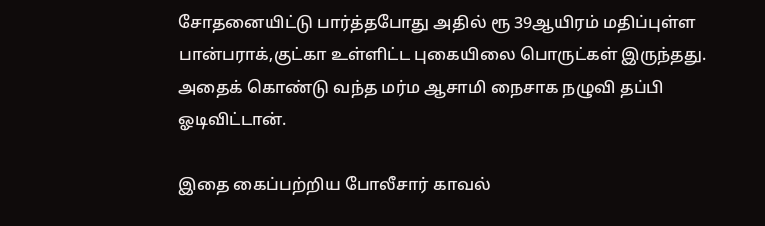சோதனையிட்டு பார்த்தபோது அதில் ரூ 39ஆயிரம் மதிப்புள்ள பான்பராக்,குட்கா உள்ளிட்ட புகையிலை பொருட்கள் இருந்தது. அதைக் கொண்டு வந்த மர்ம ஆசாமி நைசாக நழுவி தப்பி ஓடிவிட்டான்.

இதை கைப்பற்றிய போலீசார் காவல்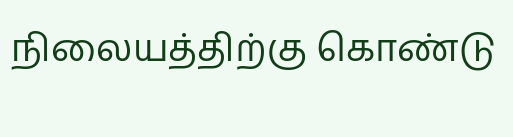நிலையத்திற்கு கொண்டு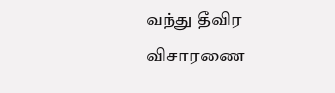வந்து தீவிர விசாரணை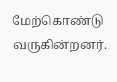மேற்கொண்டு வருகின்றனர்.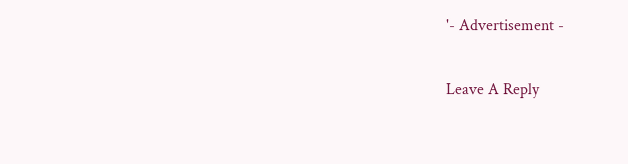'- Advertisement -

Leave A Reply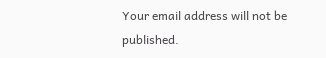Your email address will not be published.